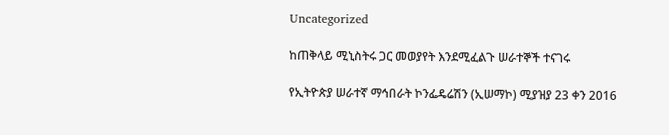Uncategorized

ከጠቅላይ ሚኒስትሩ ጋር መወያየት እንደሚፈልጉ ሠራተኞች ተናገሩ

የኢትዮጵያ ሠራተኛ ማኅበራት ኮንፌዴሬሽን (ኢሠማኮ) ሚያዝያ 23 ቀን 2016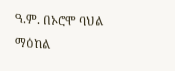ዓ.ም. በኦሮሞ ባህል ማዕከል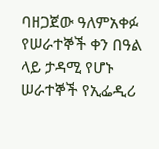ባዘጋጀው ዓለምአቀፉ የሠራተኞች ቀን በዓል ላይ ታዳሚ የሆኑ ሠራተኞች የኢፌዲሪ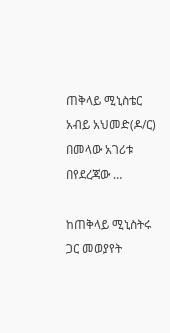ጠቅላይ ሚኒስቴር አብይ አህመድ(ዶ/ር) በመላው አገሪቱ በየደረጃው …

ከጠቅላይ ሚኒስትሩ ጋር መወያየት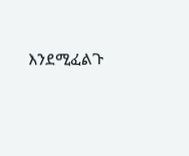እንደሚፈልጉ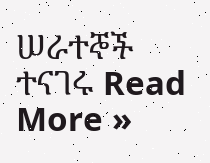ሠራተኞች ተናገሩ Read More »